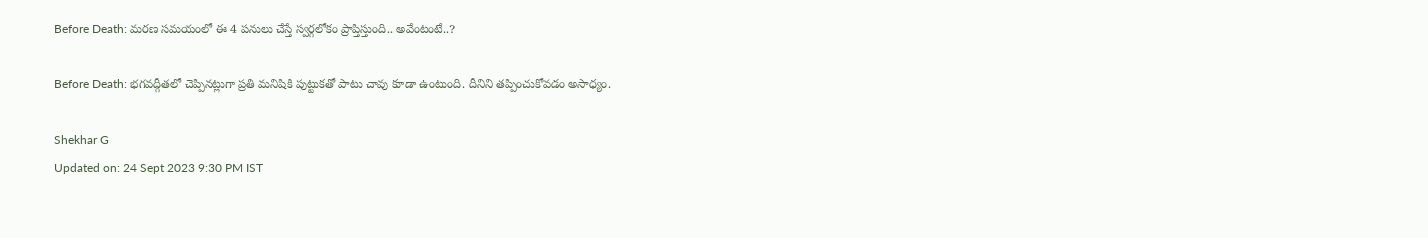Before Death: మరణ సమయంలో ఈ 4 పనులు చేస్తే స్వర్గలోకం ప్రాప్తిస్తుంది.. అవేంటంటే..?

Before Death: భగవద్గీతలో చెప్పినట్లుగా ప్రతి మనిషికి పుట్టుకతో పాటు చావు కూడా ఉంటుంది. దీనిని తప్పించుకోవడం అసాధ్యం.

Shekhar G
Updated on: 24 Sept 2023 9:30 PM IST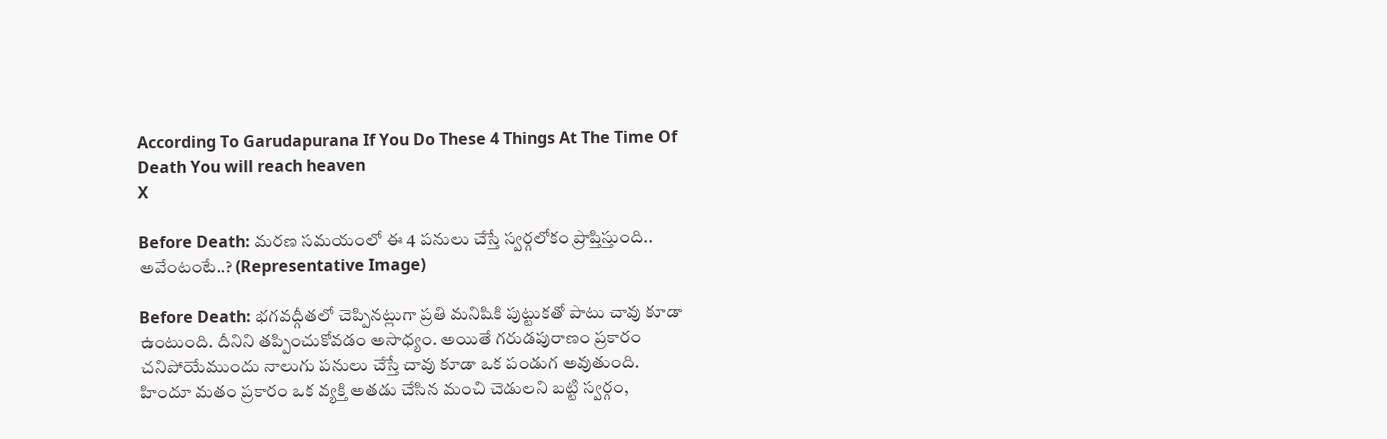According To Garudapurana If You Do These 4 Things At The Time Of Death You will reach heaven
X

Before Death: మరణ సమయంలో ఈ 4 పనులు చేస్తే స్వర్గలోకం ప్రాప్తిస్తుంది.. అవేంటంటే..? (Representative Image)

Before Death: భగవద్గీతలో చెప్పినట్లుగా ప్రతి మనిషికి పుట్టుకతో పాటు చావు కూడా ఉంటుంది. దీనిని తప్పించుకోవడం అసాధ్యం. అయితే గరుడపురాణం ప్రకారం చనిపోయేముందు నాలుగు పనులు చేస్తే చావు కూడా ఒక పండుగ అవుతుంది. హిందూ మతం ప్రకారం ఒక వ్యక్తి అతడు చేసిన మంచి చెడులని బట్టి స్వర్గం,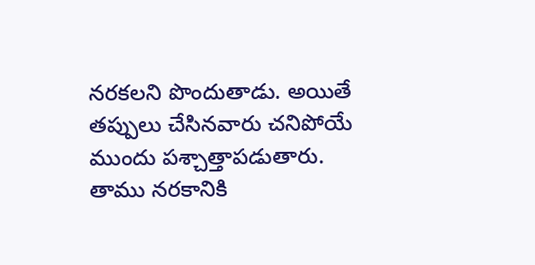నరకలని పొందుతాడు. అయితే తప్పులు చేసినవారు చనిపోయే ముందు పశ్చాత్తాపడుతారు. తాము నరకానికి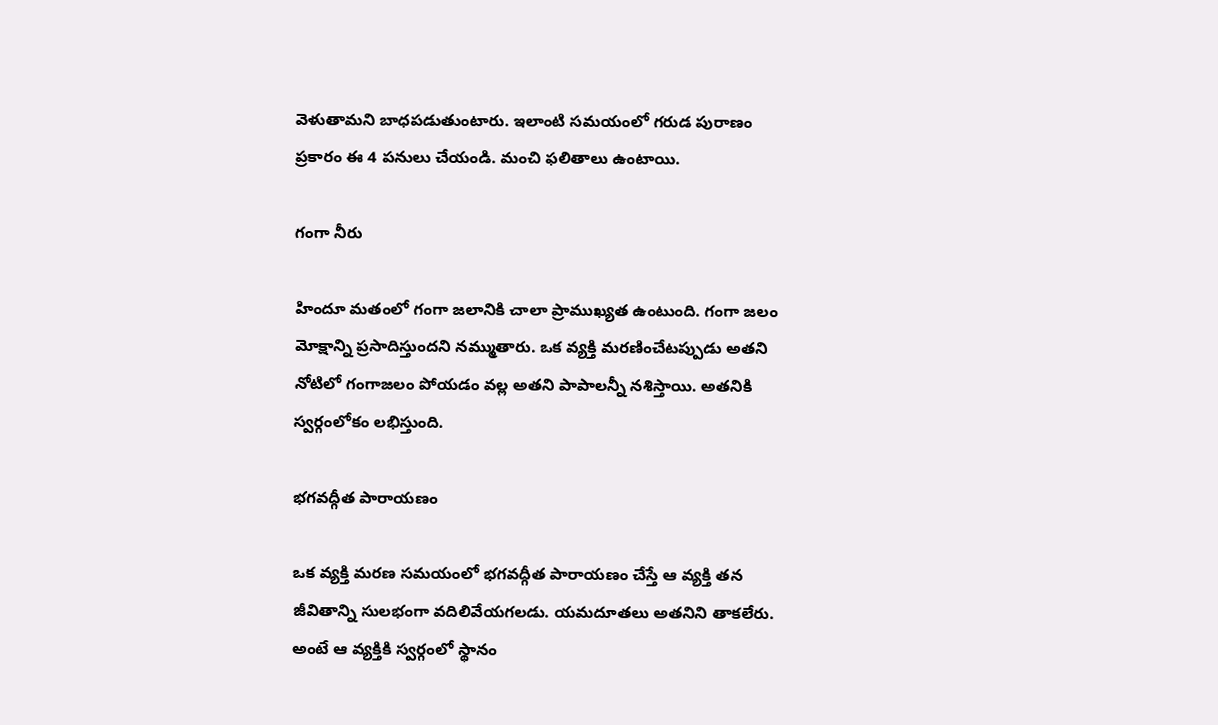వెళుతామని బాధపడుతుంటారు. ఇలాంటి సమయంలో గరుడ పురాణం ప్రకారం ఈ 4 పనులు చేయండి. మంచి ఫలితాలు ఉంటాయి.

గంగా నీరు

హిందూ మతంలో గంగా జలానికి చాలా ప్రాముఖ్యత ఉంటుంది. గంగా జలం మోక్షాన్ని ప్రసాదిస్తుందని నమ్ముతారు. ఒక వ్యక్తి మరణించేటప్పుడు అతని నోటిలో గంగాజలం పోయడం వల్ల అతని పాపాలన్నీ నశిస్తాయి. అతనికి స్వర్గంలోకం లభిస్తుంది.

భగవద్గీత పారాయణం

ఒక వ్యక్తి మరణ సమయంలో భగవద్గీత పారాయణం చేస్తే ఆ వ్యక్తి తన జీవితాన్ని సులభంగా వదిలివేయగలడు. యమదూతలు అతనిని తాకలేరు. అంటే ఆ వ్యక్తికి స్వర్గంలో స్థానం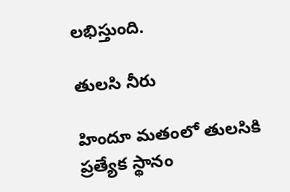లభిస్తుంది.

తులసి నీరు

హిందూ మతంలో తులసికి ప్రత్యేక స్థానం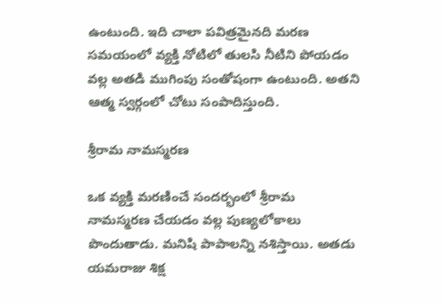ఉంటుంది. ఇది చాలా పవిత్రమైనది మరణ సమయంలో వ్యక్తి నోటిలో తులసి నీటిని పోయడం వల్ల అతడి ముగింపు సంతోషంగా ఉంటుంది. అతని ఆత్మ స్వర్గంలో చోటు సంపాదిస్తుంది.

శ్రీరామ నామస్మరణ

ఒక వ్యక్తి మరణించే సందర్భంలో శ్రీరామ నామస్మరణ చేయడం వల్ల పుణ్యలోకాలు పొందుతాడు. మనిషి పాపాలన్ని నశిస్తాయి. అతడు యమరాజు శిక్ష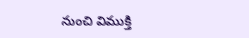నుంచి విముక్తి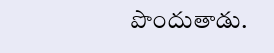పొందుతాడు.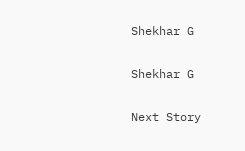Shekhar G

Shekhar G

Next Story